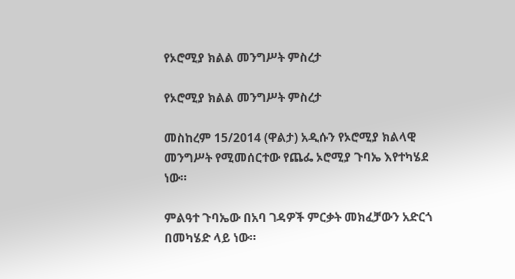የኦሮሚያ ክልል መንግሥት ምስረታ

የኦሮሚያ ክልል መንግሥት ምስረታ

መስከረም 15/2014 (ዋልታ) አዲሱን የኦሮሚያ ክልላዊ መንግሥት የሚመሰርተው የጨፌ ኦሮሚያ ጉባኤ እየተካሄደ ነው።

ምልዓተ ጉባኤው በአባ ገዳዎች ምርቃት መክፈቻውን አድርጎ በመካሄድ ላይ ነው።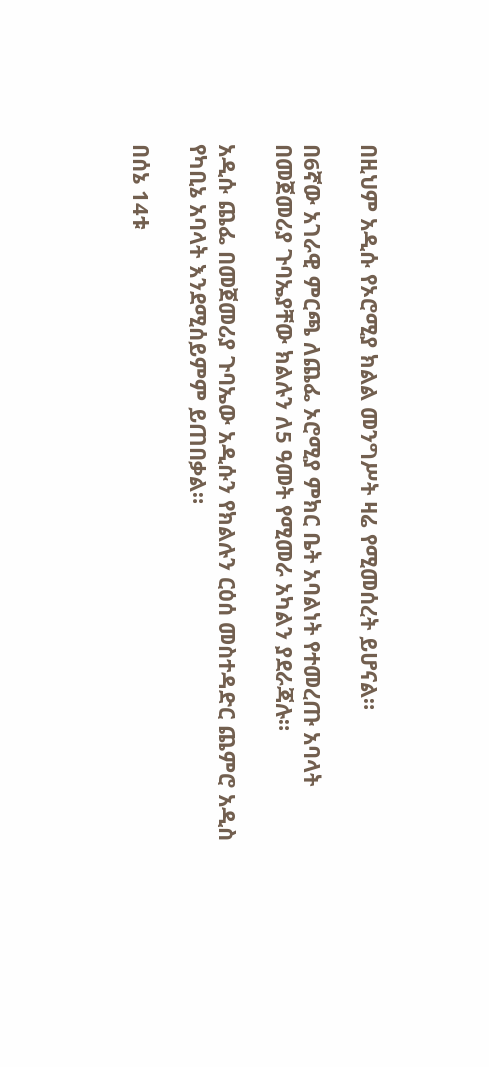በዚህም አዲሱ የኦሮሚያ ክልል መንግሥት ዛሬ የሚመሰረት ይሆናል።

በ6ኛው አገራዊ ምርጫ ለጨፌ ኦሮሚያ ምክር ቤት አባልነት የተመረጡ አባላት በመጀመሪያ ጉባኤያቸው ክልሉን ለ5 ዓመት የሚመራ አካልን ያደራጃሉ።

አዲሱ ጨፌ በመጀመሪያ ጉባኤው አዲሱን የክልሉን ርዕሰ መስተዳድር ጨምሮ አዲስ የካቢኔ አባላት እንደሚሰይምም ይጠበቃል።

በሰኔ 14ቱ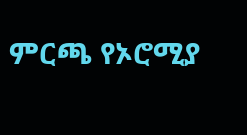ምርጫ የኦሮሚያ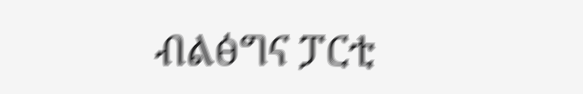ብልፅግና ፓርቲ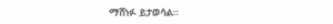ማሸነፉ ይታወሳል።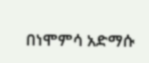በነሞምሳ አድማሱ